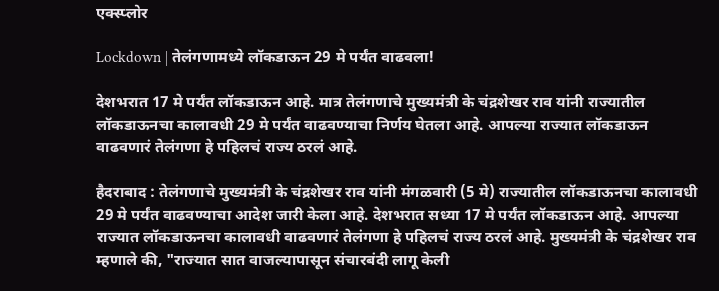एक्स्प्लोर

Lockdown | तेलंगणामध्ये लॉकडाऊन 29 मे पर्यंत वाढवला!

देशभरात 17 मे पर्यंत लॉकडाऊन आहे. मात्र तेलंगणाचे मुख्यमंत्री के चंद्रशेखर राव यांनी राज्यातील लॉकडाऊनचा कालावधी 29 मे पर्यंत वाढवण्याचा निर्णय घेतला आहे. आपल्या राज्यात लॉकडाऊन वाढवणारं तेलंगणा हे पहिलचं राज्य ठरलं आहे.

हैदराबाद : तेलंगणाचे मुख्यमंत्री के चंद्रशेखर राव यांनी मंगळवारी (5 मे) राज्यातील लॉकडाऊनचा कालावधी 29 मे पर्यंत वाढवण्याचा आदेश जारी केला आहे. देशभरात सध्या 17 मे पर्यंत लॉकडाऊन आहे. आपल्या राज्यात लॉकडाऊनचा कालावधी वाढवणारं तेलंगणा हे पहिलचं राज्य ठरलं आहे. मुख्यमंत्री के चंद्रशेखर राव म्हणाले की, "राज्यात सात वाजल्यापासून संचारबंदी लागू केली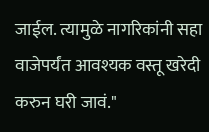जाईल. त्यामुळे नागरिकांनी सहा वाजेपर्यंत आवश्यक वस्तू खरेदी करुन घरी जावं."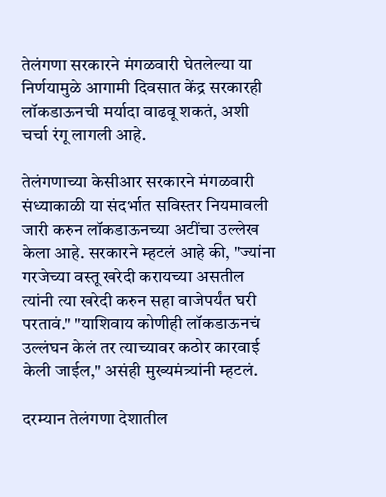तेलंगणा सरकारने मंगळवारी घेतलेल्या या निर्णयामुळे आगामी दिवसात केंद्र सरकारही लॉकडाऊनची मर्यादा वाढवू शकतं, अशी चर्चा रंगू लागली आहे.

तेलंगणाच्या केसीआर सरकारने मंगळवारी संध्याकाळी या संदर्भात सविस्तर नियमावली जारी करुन लॉकडाऊनच्या अटींचा उल्लेख केला आहे. सरकारने म्हटलं आहे की, "ज्यांना गरजेच्या वस्तू खरेदी करायच्या असतील त्यांनी त्या खरेदी करुन सहा वाजेपर्यंत घरी परतावं." "याशिवाय कोणीही लॉकडाऊनचं उल्लंघन केलं तर त्याच्यावर कठोर कारवाई केली जाईल," असंही मुख्यमंत्र्यांनी म्हटलं.

दरम्यान तेलंगणा देशातील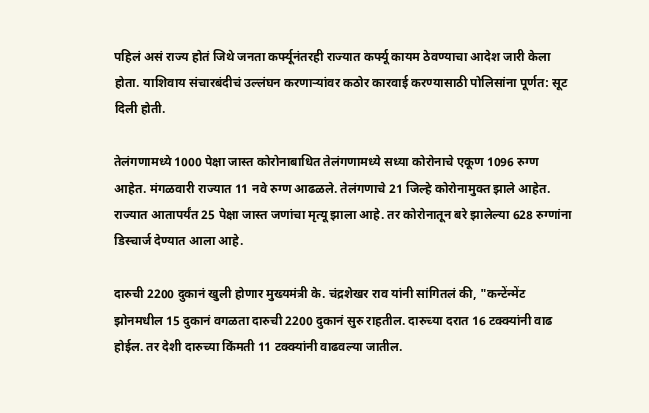पहिलं असं राज्य होतं जिथे जनता कर्फ्यूनंतरही राज्यात कर्फ्यू कायम ठेवण्याचा आदेश जारी केला होता. याशिवाय संचारबंदीचं उल्लंघन करणाऱ्यांवर कठोर कारवाई करण्यासाठी पोलिसांना पूर्णत: सूट दिली होती.

तेलंगणामध्ये 1000 पेक्षा जास्त कोरोनाबाधित तेलंगणामध्ये सध्या कोरोनाचे एकूण 1096 रुग्ण आहेत. मंगळवारी राज्यात 11 नवे रुग्ण आढळले. तेलंगणाचे 21 जिल्हे कोरोनामुक्त झाले आहेत. राज्यात आतापर्यंत 25 पेक्षा जास्त जणांचा मृत्यू झाला आहे. तर कोरोनातून बरे झालेल्या 628 रुग्णांना डिस्चार्ज देण्यात आला आहे.

दारुची 2200 दुकानं खुली होणार मुख्यमंत्री के. चंद्रशेखर राव यांनी सांगितलं की, "कन्टेंन्मेंट झोनमधील 15 दुकानं वगळता दारुची 2200 दुकानं सुरु राहतील. दारुच्या दरात 16 टक्क्यांनी वाढ होईल. तर देशी दारुच्या किंमती 11 टक्क्यांनी वाढवल्या जातील.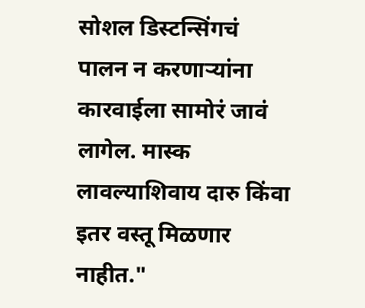सोशल डिस्टन्सिंगचं पालन न करणाऱ्यांना कारवाईला सामोरं जावं लागेल. मास्क लावल्याशिवाय दारु किंवा इतर वस्तू मिळणार नाहीत."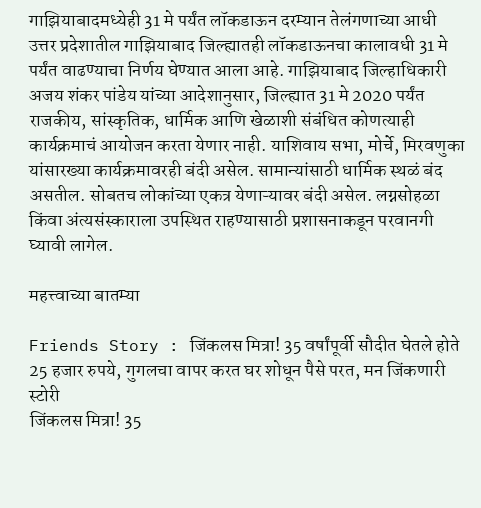गाझियाबादमध्येही 31 मे पर्यंत लॉकडाऊन दरम्यान तेलंगणाच्या आधी उत्तर प्रदेशातील गाझियाबाद जिल्ह्यातही लॉकडाऊनचा कालावधी 31 मे पर्यंत वाढण्याचा निर्णय घेण्यात आला आहे. गाझियाबाद जिल्हाधिकारी अजय शंकर पांडेय यांच्या आदेशानुसार, जिल्ह्यात 31 मे 2020 पर्यंत राजकीय, सांस्कृतिक, धार्मिक आणि खेळाशी संबंधित कोणत्याही कार्यक्रमाचं आयोजन करता येणार नाही. याशिवाय सभा, मोर्चे, मिरवणुका यांसारख्या कार्यक्रमावरही बंदी असेल. सामान्यांसाठी धार्मिक स्थळं बंद असतील. सोबतच लोकांच्या एकत्र येणाऱ्यावर बंदी असेल. लग्नसोहळा किंवा अंत्यसंस्काराला उपस्थित राहण्यासाठी प्रशासनाकडून परवानगी घ्यावी लागेल.

महत्त्वाच्या बातम्या

Friends Story : जिंकलस मित्रा! 35 वर्षांपूर्वी सौदीत घेतले होते 25 हजार रुपये, गुगलचा वापर करत घर शोधून पैसे परत, मन जिंकणारी स्टोरी
जिंकलस मित्रा! 35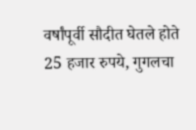वर्षांपूर्वी सौदीत घेतले होते 25 हजार रुपये, गुगलचा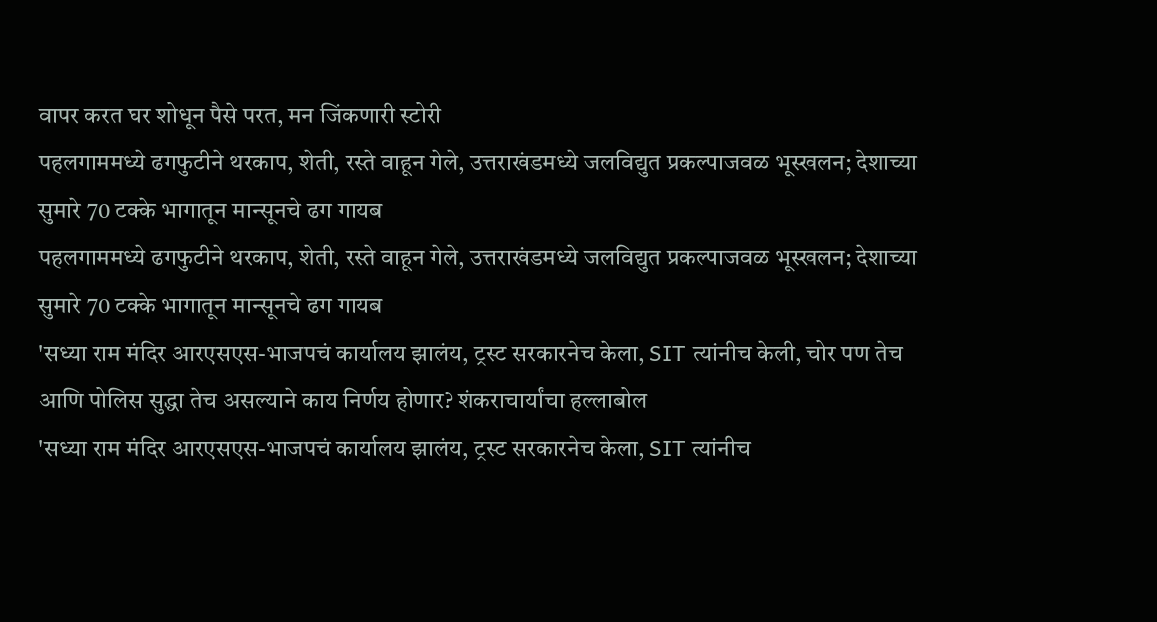वापर करत घर शोधून पैसे परत, मन जिंकणारी स्टोरी
पहलगाममध्ये ढगफुटीने थरकाप, शेती, रस्ते वाहून गेले, उत्तराखंडमध्ये जलविद्युत प्रकल्पाजवळ भूस्खलन; देशाच्या सुमारे 70 टक्के भागातून मान्सूनचे ढग गायब
पहलगाममध्ये ढगफुटीने थरकाप, शेती, रस्ते वाहून गेले, उत्तराखंडमध्ये जलविद्युत प्रकल्पाजवळ भूस्खलन; देशाच्या सुमारे 70 टक्के भागातून मान्सूनचे ढग गायब
'सध्या राम मंदिर आरएसएस-भाजपचं कार्यालय झालंय, ट्रस्ट सरकारनेच केला, SIT त्यांनीच केली, चोर पण तेच आणि पोलिस सुद्धा तेच असल्याने काय निर्णय होणार? शंकराचार्यांचा हल्लाबोल
'सध्या राम मंदिर आरएसएस-भाजपचं कार्यालय झालंय, ट्रस्ट सरकारनेच केला, SIT त्यांनीच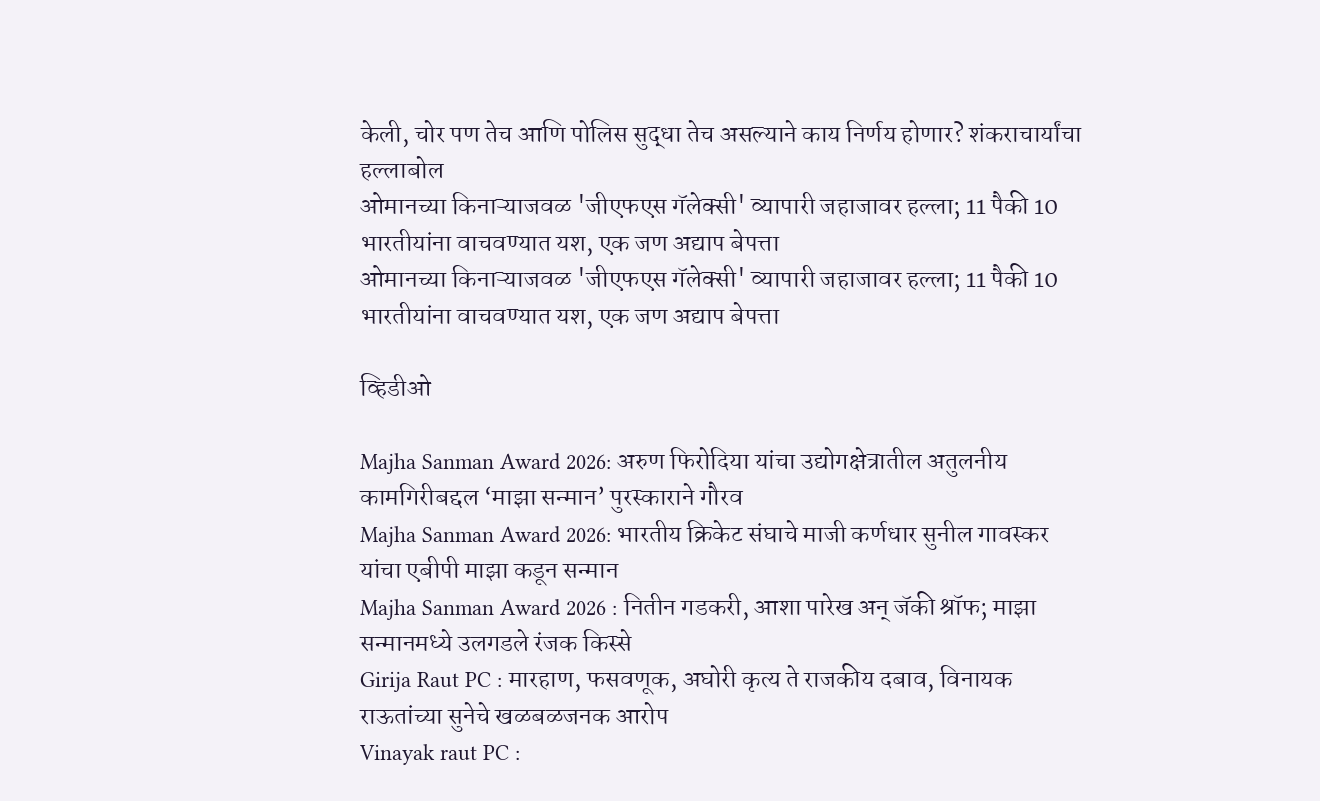केली, चोर पण तेच आणि पोलिस सुद्धा तेच असल्याने काय निर्णय होणार? शंकराचार्यांचा हल्लाबोल
ओमानच्या किनाऱ्याजवळ 'जीएफएस गॅलेक्सी' व्यापारी जहाजावर हल्ला; 11 पैकी 10 भारतीयांना वाचवण्यात यश, एक जण अद्याप बेपत्ता
ओमानच्या किनाऱ्याजवळ 'जीएफएस गॅलेक्सी' व्यापारी जहाजावर हल्ला; 11 पैकी 10 भारतीयांना वाचवण्यात यश, एक जण अद्याप बेपत्ता

व्हिडीओ

Majha Sanman Award 2026: अरुण फिरोदिया यांचा उद्योगक्षेत्रातील अतुलनीय कामगिरीबद्दल ‘माझा सन्मान’ पुरस्काराने गौरव
Majha Sanman Award 2026: भारतीय क्रिकेट संघाचे माजी कर्णधार सुनील गावस्कर यांचा एबीपी माझा कडून सन्मान
Majha Sanman Award 2026 : नितीन गडकरी, आशा पारेख अन् जॅकी श्रॉफ; माझा सन्मानमध्ये उलगडले रंजक किस्से
Girija Raut PC : मारहाण, फसवणूक, अघोरी कृत्य ते राजकीय दबाव, विनायक राऊतांच्या सुनेचे खळबळजनक आरोप
Vinayak raut PC :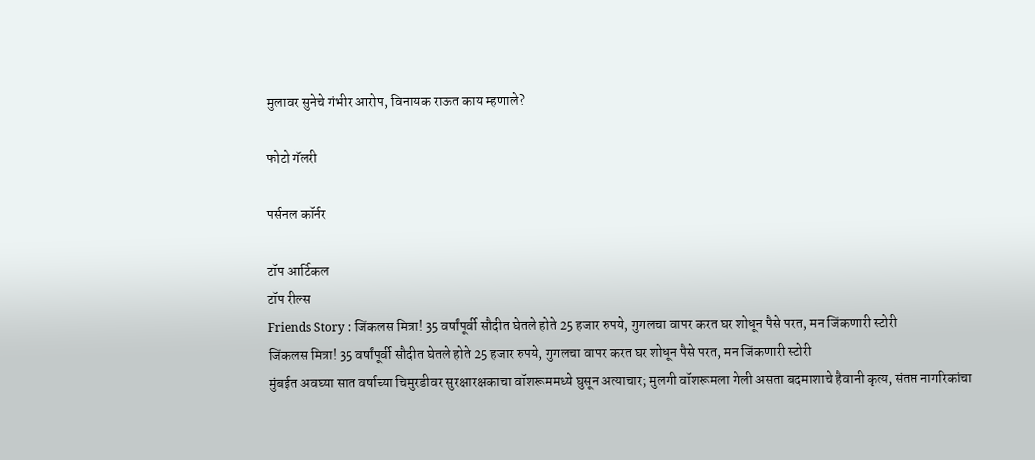मुलावर सुनेचे गंभीर आरोप, विनायक राऊत काय म्हणाले?

फोटो गॅलरी

पर्सनल कॉर्नर

टॉप आर्टिकल
टॉप रील्स
Friends Story : जिंकलस मित्रा! 35 वर्षांपूर्वी सौदीत घेतले होते 25 हजार रुपये, गुगलचा वापर करत घर शोधून पैसे परत, मन जिंकणारी स्टोरी
जिंकलस मित्रा! 35 वर्षांपूर्वी सौदीत घेतले होते 25 हजार रुपये, गुगलचा वापर करत घर शोधून पैसे परत, मन जिंकणारी स्टोरी
मुंबईत अवघ्या सात वर्षाच्या चिमुरडीवर सुरक्षारक्षकाचा वॉशरूममध्ये घुसून अत्याचार; मुलगी वॉशरूमला गेली असता बदमाशाचे हैवानी कृत्य, संतप्त नागरिकांचा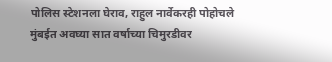पोलिस स्टेशनला घेराव, राहुल नार्वेकरही पोहोचले
मुंबईत अवघ्या सात वर्षाच्या चिमुरडीवर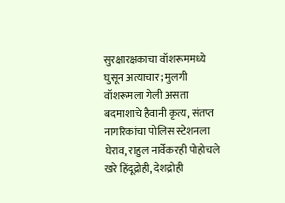सुरक्षारक्षकाचा वॉशरूममध्ये घुसून अत्याचार; मुलगी वॉशरूमला गेली असता बदमाशाचे हैवानी कृत्य, संतप्त नागरिकांचा पोलिस स्टेशनला घेराव, राहुल नार्वेकरही पोहोचले
खरे हिंदूद्रोही, देशद्रोही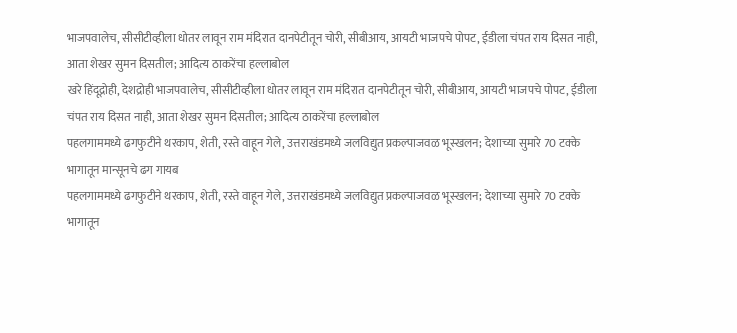भाजपवालेच, सीसीटीव्हीला धोतर लावून राम मंदिरात दानपेटीतून चोरी, सीबीआय, आयटी भाजपचे पोपट, ईडीला चंपत राय दिसत नाही, आता शेखर सुमन दिसतील; आदित्य ठाकरेंचा हल्लाबोल
खरे हिंदूद्रोही, देशद्रोही भाजपवालेच, सीसीटीव्हीला धोतर लावून राम मंदिरात दानपेटीतून चोरी, सीबीआय, आयटी भाजपचे पोपट, ईडीला चंपत राय दिसत नाही, आता शेखर सुमन दिसतील; आदित्य ठाकरेंचा हल्लाबोल
पहलगाममध्ये ढगफुटीने थरकाप, शेती, रस्ते वाहून गेले, उत्तराखंडमध्ये जलविद्युत प्रकल्पाजवळ भूस्खलन; देशाच्या सुमारे 70 टक्के भागातून मान्सूनचे ढग गायब
पहलगाममध्ये ढगफुटीने थरकाप, शेती, रस्ते वाहून गेले, उत्तराखंडमध्ये जलविद्युत प्रकल्पाजवळ भूस्खलन; देशाच्या सुमारे 70 टक्के भागातून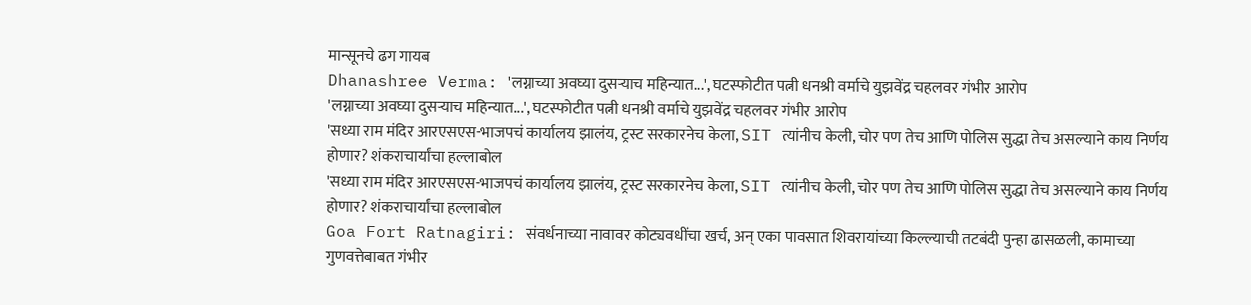मान्सूनचे ढग गायब
Dhanashree Verma: 'लग्नाच्या अवघ्या दुसऱ्याच महिन्यात...', घटस्फोटीत पत्नी धनश्री वर्माचे युझवेंद्र चहलवर गंभीर आरोप
'लग्नाच्या अवघ्या दुसऱ्याच महिन्यात...', घटस्फोटीत पत्नी धनश्री वर्माचे युझवेंद्र चहलवर गंभीर आरोप
'सध्या राम मंदिर आरएसएस-भाजपचं कार्यालय झालंय, ट्रस्ट सरकारनेच केला, SIT त्यांनीच केली, चोर पण तेच आणि पोलिस सुद्धा तेच असल्याने काय निर्णय होणार? शंकराचार्यांचा हल्लाबोल
'सध्या राम मंदिर आरएसएस-भाजपचं कार्यालय झालंय, ट्रस्ट सरकारनेच केला, SIT त्यांनीच केली, चोर पण तेच आणि पोलिस सुद्धा तेच असल्याने काय निर्णय होणार? शंकराचार्यांचा हल्लाबोल
Goa Fort Ratnagiri: संवर्धनाच्या नावावर कोट्यवधींचा खर्च, अन् एका पावसात शिवरायांच्या किल्ल्याची तटबंदी पुन्हा ढासळली, कामाच्या गुणवत्तेबाबत गंभीर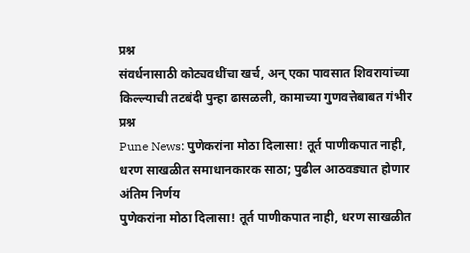प्रश्न
संवर्धनासाठी कोट्यवधींचा खर्च, अन् एका पावसात शिवरायांच्या किल्ल्याची तटबंदी पुन्हा ढासळली, कामाच्या गुणवत्तेबाबत गंभीर प्रश्न
Pune News: पुणेकरांना मोठा दिलासा! तूर्त पाणीकपात नाही, धरण साखळीत समाधानकारक साठा; पुढील आठवड्यात होणार अंतिम निर्णय
पुणेकरांना मोठा दिलासा! तूर्त पाणीकपात नाही, धरण साखळीत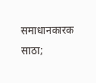समाधानकारक साठा;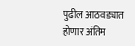पुढील आठवड्यात होणार अंतिम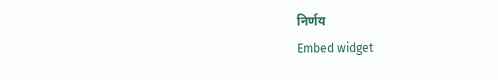निर्णय
Embed widget